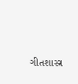ગીતશાસ્ત્ર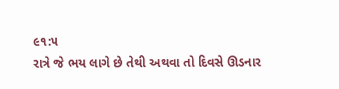૯૧:૫
રાત્રે જે ભય લાગે છે તેથી અથવા તો દિવસે ઊડનાર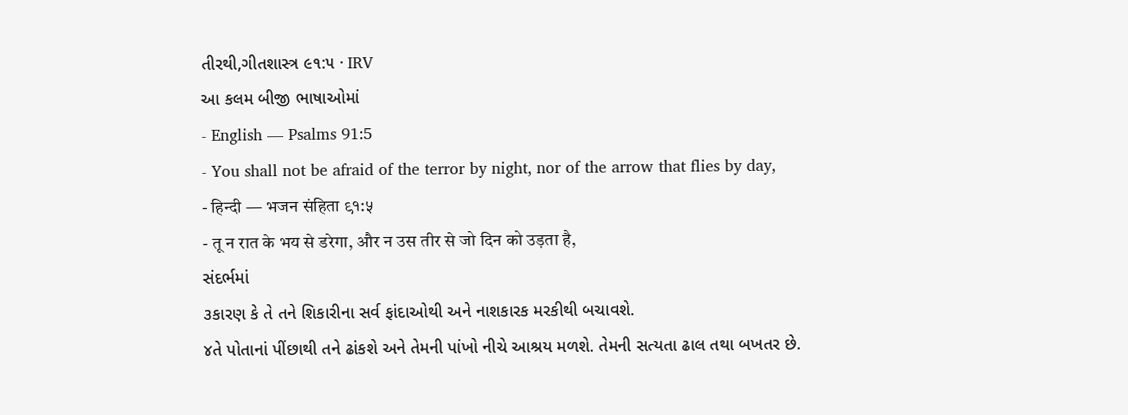તીરથી,ગીતશાસ્ત્ર ૯૧:૫ · IRV
આ કલમ બીજી ભાષાઓમાં
- English — Psalms 91:5
- You shall not be afraid of the terror by night, nor of the arrow that flies by day,
- हिन्दी — भजन संहिता ९१:५
- तू न रात के भय से डरेगा, और न उस तीर से जो दिन को उड़ता है,
સંદર્ભમાં
૩કારણ કે તે તને શિકારીના સર્વ ફાંદાઓથી અને નાશકારક મરકીથી બચાવશે.
૪તે પોતાનાં પીંછાથી તને ઢાંકશે અને તેમની પાંખો નીચે આશ્રય મળશે. તેમની સત્યતા ઢાલ તથા બખતર છે.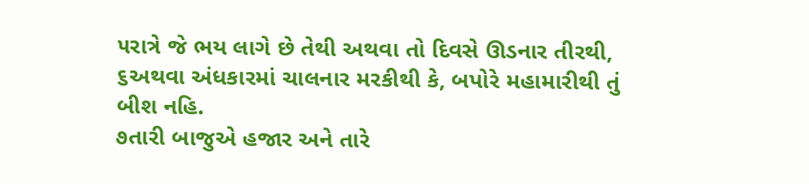૫રાત્રે જે ભય લાગે છે તેથી અથવા તો દિવસે ઊડનાર તીરથી,
૬અથવા અંધકારમાં ચાલનાર મરકીથી કે, બપોરે મહામારીથી તું બીશ નહિ.
૭તારી બાજુએ હજાર અને તારે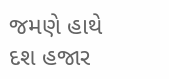જમણે હાથે દશ હજાર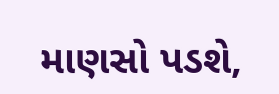માણસો પડશે,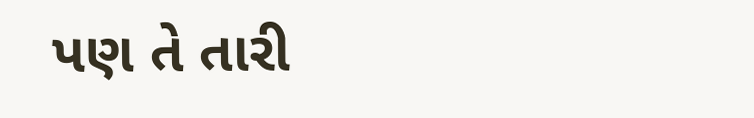પણ તે તારી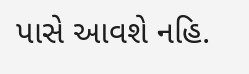પાસે આવશે નહિ.